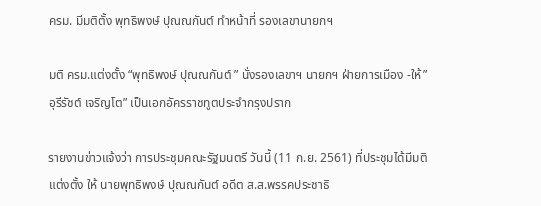ครม. มีมติตั้ง พุทธิพงษ์ ปุณณกันต์ ทำหน้าที่ รองเลขานายกฯ

มติ ครม.แต่งตั้ง “พุทธิพงษ์ ปุณณกันต์ ” นั่งรองเลขาฯ นายกฯ ฝ่ายการเมือง -ให้”อุรีรัชต์ เจริญโต” เป็นเอกอัครราชทูตประจำกรุงปราก

รายงานข่าวแจ้งว่า การประชุมคณะรัฐมนตรี วันนี้ (11 ก.ย. 2561) ที่ประชุมได้มีมติแต่งตั้ง ให้ นายพุทธิพงษ์ ปุณณกันต์ อดีต ส.ส.พรรคประชาธิ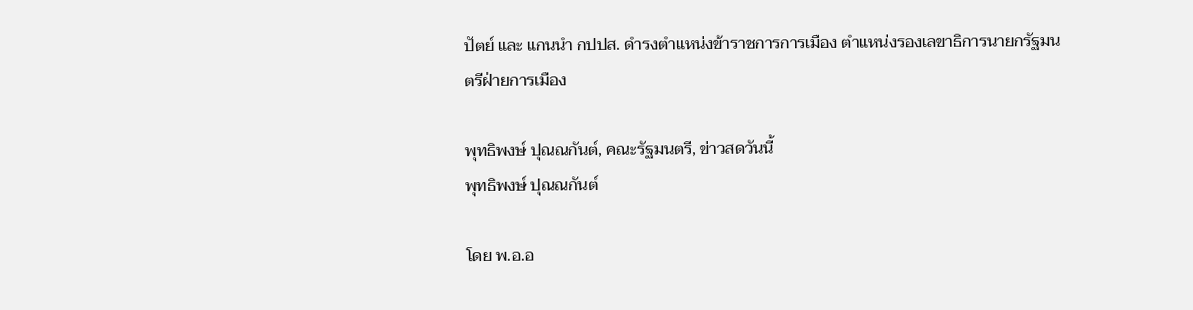ปัตย์ และ แกนนำ กปปส. ดำรงตำแหน่งข้าราชการการเมือง ตำแหน่งรองเลขาธิการนายกรัฐมนตรีฝ่ายการเมือง

พุทธิพงษ์ ปุณณกันต์, คณะรัฐมนตรี, ข่าวสดวันนี้
พุทธิพงษ์ ปุณณกันต์

โดย พ.อ.อ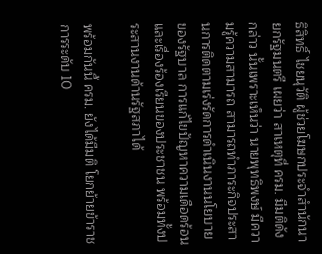ธิสิทธิ์ ไชยนุวัติ ผู้ช่วยโฆษกประจำสำนักนายกรัฐมนตรี เผยว่า สาเหตุที่ ครม. มีมติดังกล่าว นั้นเพราะเห็นว่า นายพุทธิพงษ์ มีความรู้ความสามารถ สามารถทำภาระกิจประสานการติดตามเร่งรัดการดำเนินงานนโยบายของรัฐบาล การแก้ไขปัญหาความเดือดร้อน และเรื่องร้องเรียนของประชาชน พร้อมทั้งประสานงานด้านรัฐสภาได้

พร้อมกันนี้ ครม. ยังได้มีมติ โยกย้ายข้าราชการระดับ 10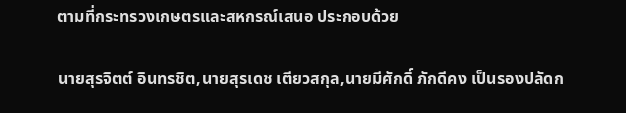ตามที่กระทรวงเกษตรและสหกรณ์เสนอ ประกอบด้วย

นายสุรจิตต์ อินทรชิต,นายสุรเดช เตียวสกุล,นายมีศักดิ์ ภักดีคง เป็นรองปลัดก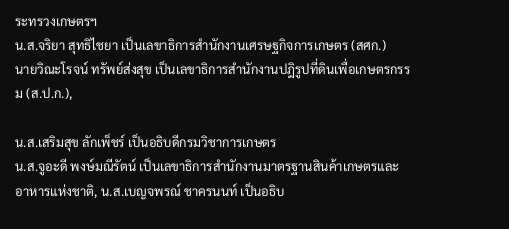ระทรวงเกษตรฯ
น.ส.จริยา สุทธิไชยา เป็นเลขาธิการสำนักงานเศรษฐกิจการเกษตร (สศก.)
นายวิณะโรจน์ ทรัพย์ส่งสุข เป็นเลขาธิการสำนักงานปฎิรูปที่ดินเพื่อเกษตรกรรม (ส.ป.ก.),

น.ส.เสริมสุข ลักเพ็ชร์ เป็นอธิบดีกรมวิชาการเกษตร
น.ส.จูอะดี พงษ์มณีรัตน์ เป็นเลขาธิการสำนักงานมาตรฐานสินค้าเกษตรและอาหารแห่งชาติ, น.ส.เบญจพรณ์ ชาครนนท์ เป็นอธิบ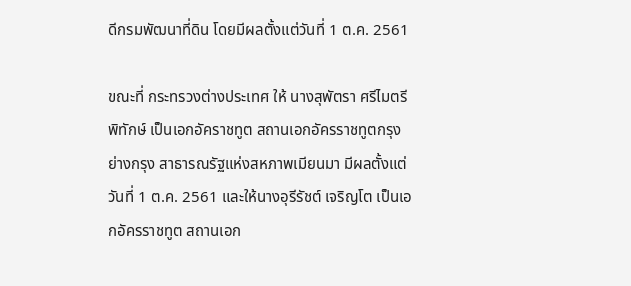ดีกรมพัฒนาที่ดิน โดยมีผลตั้งแต่วันที่ 1 ต.ค. 2561

ขณะที่ กระทรวงต่างประเทศ ให้ นางสุพัตรา ศรีไมตรีพิทักษ์ เป็นเอกอัคราชทูต สถานเอกอัครราชทูตกรุงย่างกรุง สาธารณรัฐแห่งสหภาพเมียนมา มีผลตั้งแต่วันที่ 1 ต.ค. 2561 และให้นางอุรีรัชต์ เจริญโต เป็นเอกอัครราชทูต สถานเอก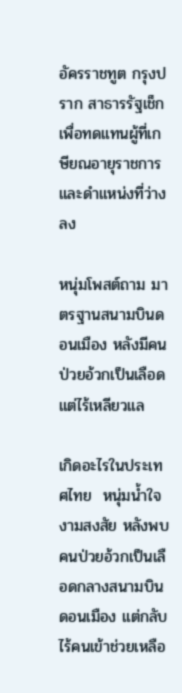อัครราชทูต กรุงปราก สาธารรัฐเช็ก เพื่อทดแทนผู้ที่เกษียณอายุราชการและดำแหน่งที่ว่างลง

หนุ่มโพสต์ถาม มาตรฐานสนามบินดอนเมือง หลังมีคนป่วยอ้วกเป็นเลือด แต่ไร้เหลียวแล

เกิดอะไรในประเทศไทย  หนุ่มน้ำใจงามสงสัย หลังพบคนป่วยอ้วกเป็นเลือดกลางสนามบินดอนเมือง แต่กลับไร้คนเข้าช่วยเหลือ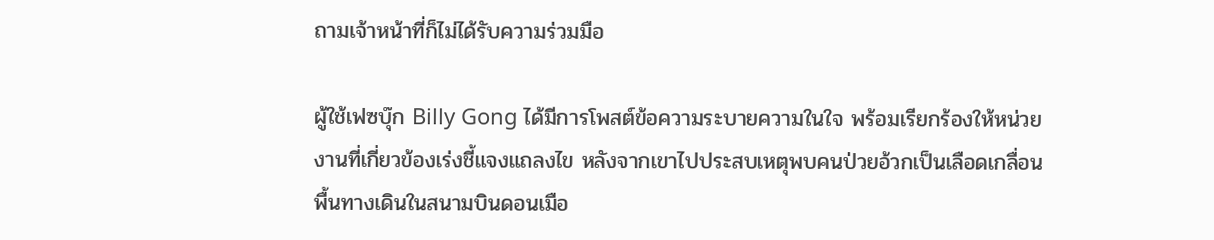ถามเจ้าหน้าที่ก็ไม่ได้รับความร่วมมือ

ผู้ใช้เฟซบุ๊ก Billy Gong ได้มีการโพสต์ข้อความระบายความในใจ พร้อมเรียกร้องให้หน่วยงานที่เกี่ยวข้องเร่งชี้แจงแถลงไข หลังจากเขาไปประสบเหตุพบคนป่วยอ้วกเป็นเลือดเกลื่อนพื้นทางเดินในสนามบินดอนเมือ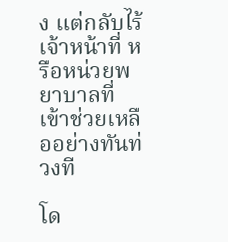ง แต่กลับไร้เจ้าหน้าที่ หรือหน่วยพยาบาลที่เข้าช่วยเหลืออย่างทันท่วงที

โด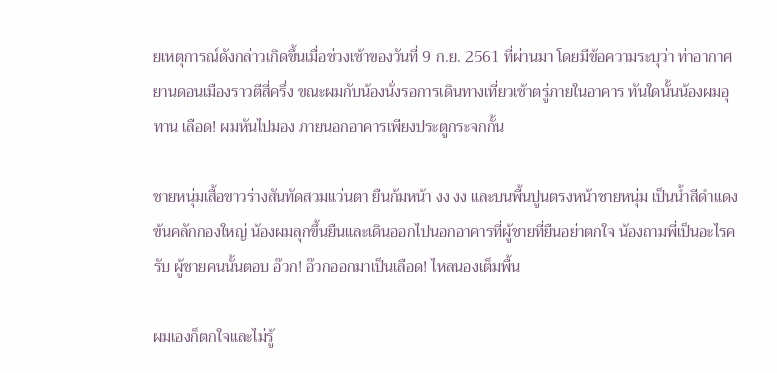ยเหตุการณ์ดังกล่าวเกิดขึ้นเมื่อช่วงเช้าของวันที่ 9 ก.ย. 2561 ที่ผ่านมา โดยมีข้อความระบุว่า ท่าอากาศยานดอนเมืองราวตีสี่ครึ่ง ขณะผมกับน้องนั่งรอการเดินทางเที่ยวเช้าตรู่ภายในอาคาร ทันใดนั้นน้องผมอุทาน เลือด! ผมหันไปมอง ภายนอกอาคารเพียงประตูกระจกกั้น

ชายหนุ่มเสื้อขาวร่างสันทัดสวมแว่นตา ยืนก้มหน้า งง งง และบนพื้นปูนตรงหน้าชายหนุ่ม เป็นน้ำสีดำแดงข้นคลักกองใหญ่ น้องผมลุกขึ้นยืนและเดินออกไปนอกอาคารที่ผู้ชายที่ยืนอย่าตกใจ น้องถามพี่เป็นอะไรครับ ผู้ชายคนนั้นตอบ อ๊วก! อ๊วกออกมาเป็นเลือด! ไหลนองเต็มพื้น

ผมเองก็ตกใจและไม่รู้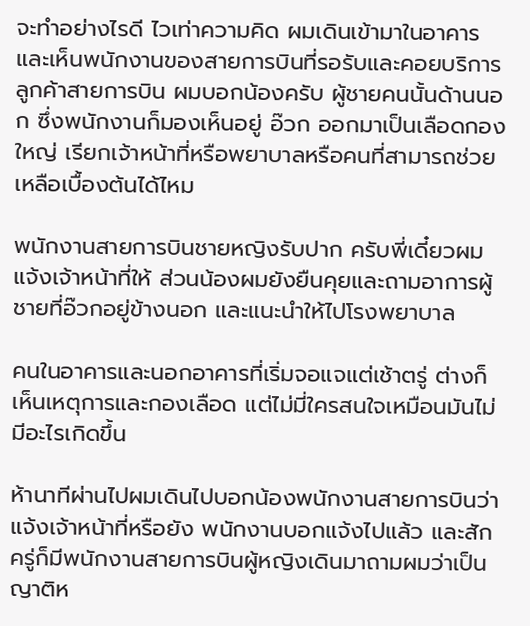จะทำอย่างไรดี ไวเท่าความคิด ผมเดินเข้ามาในอาคาร และเห็นพนักงานของสายการบินที่รอรับและคอยบริการลูกค้าสายการบิน ผมบอกน้องครับ ผู้ชายคนนั้นด้านนอก ซึ่งพนักงานก็มองเห็นอยู่ อ๊วก ออกมาเป็นเลือดกองใหญ่ เรียกเจ้าหน้าที่หรือพยาบาลหรือคนที่สามารถช่วยเหลือเบื้องต้นได้ไหม

พนักงานสายการบินชายหญิงรับปาก ครับพี่เดี๋ยวผมแจ้งเจ้าหน้าที่ให้ ส่วนน้องผมยังยืนคุยและถามอาการผู้ชายที่อ๊วกอยู่ข้างนอก และแนะนำให้ไปโรงพยาบาล

คนในอาคารและนอกอาคารที่เริ่มจอแจแต่เช้าตรู่ ต่างก็เห็นเหตุการและกองเลือด แต่ไม่มี่ใครสนใจเหมือนมันไม่มีอะไรเกิดขึ้น

ห้านาทีผ่านไปผมเดินไปบอกน้องพนักงานสายการบินว่าแจ้งเจ้าหน้าที่หรือยัง พนักงานบอกแจ้งไปแล้ว และสักครู่ก็มีพนักงานสายการบินผู้หญิงเดินมาถามผมว่าเป็นญาติห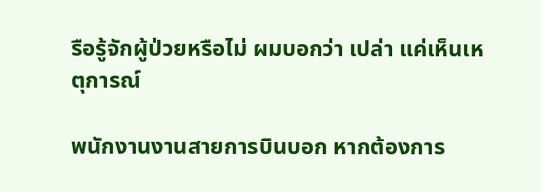รือรู้จักผู้ป่วยหรือไม่ ผมบอกว่า เปล่า แค่เห็นเหตุการณ์

พนักงานงานสายการบินบอก หากต้องการ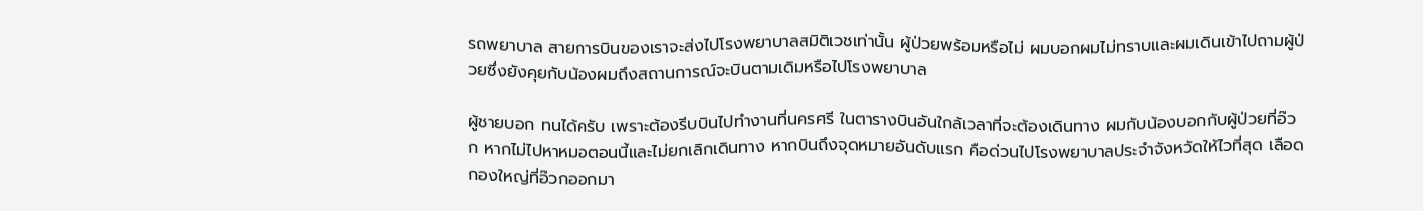รถพยาบาล สายการบินของเราจะส่งไปโรงพยาบาลสมิติเวชเท่านั้น ผู้ป่วยพร้อมหรือไม่ ผมบอกผมไม่ทราบและผมเดินเข้าไปถามผู้ป่วยซึ่งยังคุยกับน้องผมถึงสถานการณ์จะบินตามเดิมหรือไปโรงพยาบาล

ผู้ชายบอก ทนได้ครับ เพราะต้องรีบบินไปทำงานที่นครศรี ในตารางบินอันใกล้เวลาที่จะต้องเดินทาง ผมกับน้องบอกกับผู้ป่วยที่อ๊วก หากไม่ไปหาหมอตอนนี้และไม่ยกเลิกเดินทาง หากบินถึงจุดหมายอันดับแรก คือด่วนไปโรงพยาบาลประจำจังหวัดให้ไวที่สุด เลือดกองใหญ่ที่อ๊วกออกมา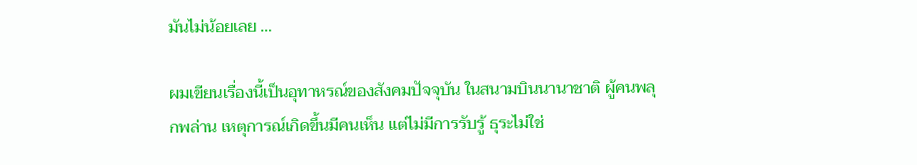มันไม่น้อยเลย …

ผมเขียนเรื่องนี้เป็นอุทาหรณ์ของสังคมปัจจุบัน ในสนามบินนานาชาติ ผู้คนพลุกพล่าน เหตุการณ์เกิดขึ้นมีคนเห็น แต่ไม่มีการรับรู้ ธุระไม่ใช่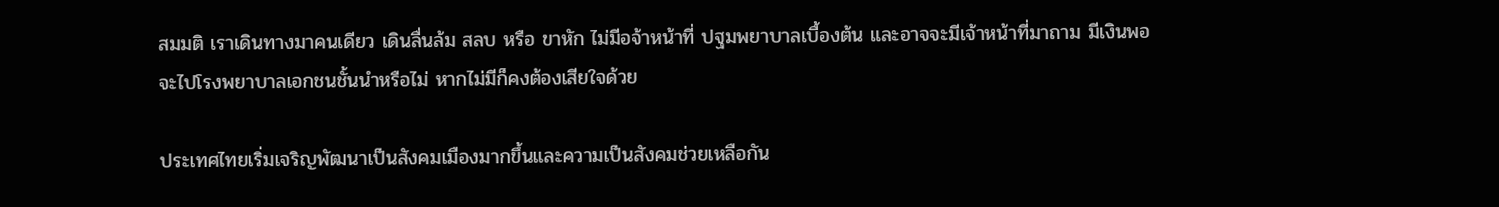สมมติ เราเดินทางมาคนเดียว เดินลื่นล้ม สลบ หรือ ขาหัก ไม่มีอจ้าหน้าที่ ปฐมพยาบาลเบื้องต้น และอาจจะมีเจ้าหน้าที่มาถาม มีเงินพอจะไปโรงพยาบาลเอกชนชั้นนำหรือไม่ หากไม่มีก็คงต้องเสียใจด้วย

ประเทศไทยเริ่มเจริญพัฒนาเป็นสังคมเมืองมากขึ้นและความเป็นสังคมช่วยเหลือกัน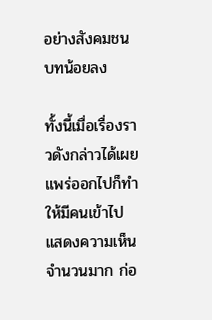อย่างสังคมชนบทน้อยลง

ทั้งนี้เมื่อเรื่องราวดังกล่าวได้เผยแพร่ออกไปก็ทำให้มีคนเข้าไปแสดงความเห็นจำนวนมาก ก่อ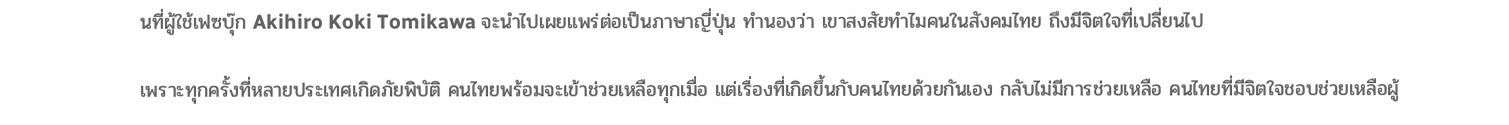นที่ผู้ใช้เฟซบุ๊ก Akihiro Koki Tomikawa จะนำไปเผยแพร่ต่อเป็นภาษาญี่ปุ่น ทำนองว่า เขาสงสัยทำไมคนในสังคมไทย ถึงมีจิตใจที่เปลี่ยนไป

เพราะทุกครั้งที่หลายประเทศเกิดภัยพิบัติ คนไทยพร้อมจะเข้าช่วยเหลือทุกเมื่อ แต่เรื่องที่เกิดขึ้นกับคนไทยด้วยกันเอง กลับไม่มีการช่วยเหลือ คนไทยที่มีจิตใจชอบช่วยเหลือผู้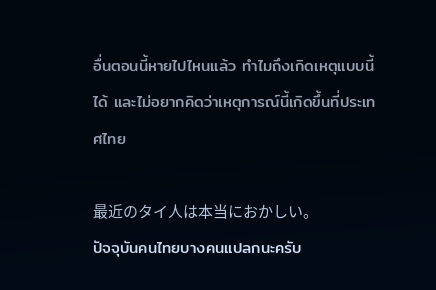อื่นตอนนี้หายไปไหนแล้ว ทำไมถึงเกิดเหตุแบบนี้ได้ และไม่อยากคิดว่าเหตุการณ์นี้เกิดขึ้นที่ประเทศไทย

最近のタイ人は本当におかしい。
ปัจจุบันคนไทยบางคนแปลกนะครับ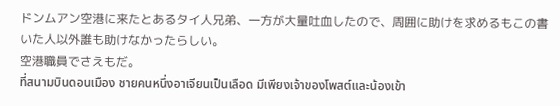ドンムアン空港に来たとあるタイ人兄弟、一方が大量吐血したので、周囲に助けを求めるもこの書いた人以外誰も助けなかったらしい。
空港職員でさえもだ。
ที่สนามบินดอนเมือง ชายคนหนึ่งอาเจียนเป็นเลือด มีเพียงเจ้าของโพสต์และน้องเข้า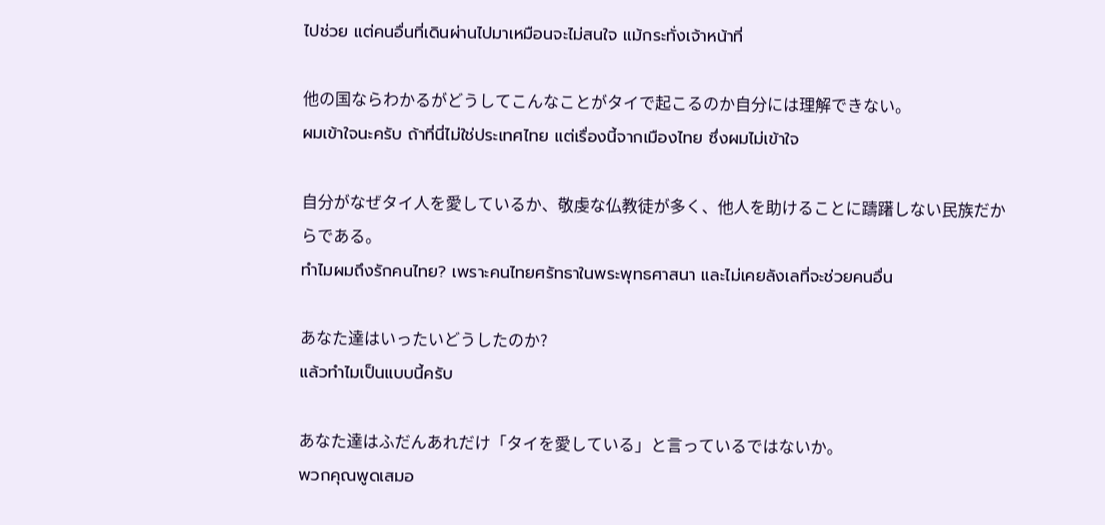ไปช่วย แต่คนอื่นที่เดินผ่านไปมาเหมือนจะไม่สนใจ แม้กระทั่งเจ้าหน้าที่

他の国ならわかるがどうしてこんなことがタイで起こるのか自分には理解できない。
ผมเข้าใจนะครับ ถ้าที่นี่ไม่ใช่ประเทศไทย แต่เรื่องนี้จากเมืองไทย ซึ่งผมไม่เข้าใจ

自分がなぜタイ人を愛しているか、敬虔な仏教徒が多く、他人を助けることに躊躇しない民族だからである。
ทำไมผมถึงรักคนไทย? เพราะคนไทยศรัทธาในพระพุทธศาสนา และไม่เคยลังเลที่จะช่วยคนอื่น

あなた達はいったいどうしたのか?
แล้วทำไมเป็นแบบนี้ครับ

あなた達はふだんあれだけ「タイを愛している」と言っているではないか。
พวกคุณพูดเสมอ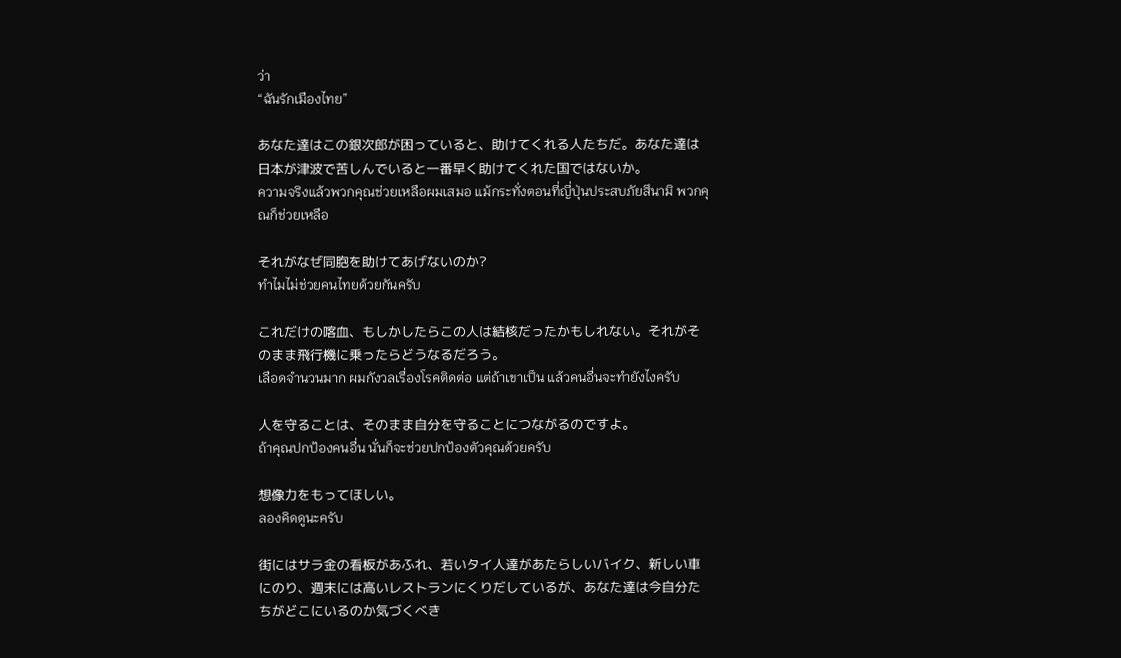ว่า
“ฉันรักเมืองไทย”

あなた達はこの銀次郎が困っていると、助けてくれる人たちだ。あなた達は日本が津波で苦しんでいると一番早く助けてくれた国ではないか。
ความจริงแล้วพวกคุณช่วยเหลือผมเสมอ แม้กระทั่งตอนที่ญี่ปุ่นประสบภัยสึนามิ พวกคุณก็ช่วยเหลือ

それがなぜ同胞を助けてあげないのか?
ทำไมไม่ช่วยคนไทยด้วยกันครับ

これだけの喀血、もしかしたらこの人は結核だったかもしれない。それがそのまま飛行機に乗ったらどうなるだろう。
เลือดจำนวนมาก ผมกังวลเรื่องโรคติดต่อ แต่ถ้าเขาเป็น แล้วคนอื่นจะทำยังไงครับ

人を守ることは、そのまま自分を守ることにつながるのですよ。
ถ้าคุณปกป้องคนอื่น นั่นก็จะช่วยปกป้องตัวคุณด้วยครับ

想像力をもってほしい。
ลองคิดดูนะครับ

街にはサラ金の看板があふれ、若いタイ人達があたらしいバイク、新しい車にのり、週末には高いレストランにくりだしているが、あなた達は今自分たちがどこにいるのか気づくべき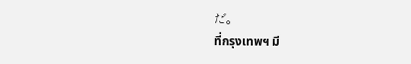だ。
ที่กรุงเทพฯ มี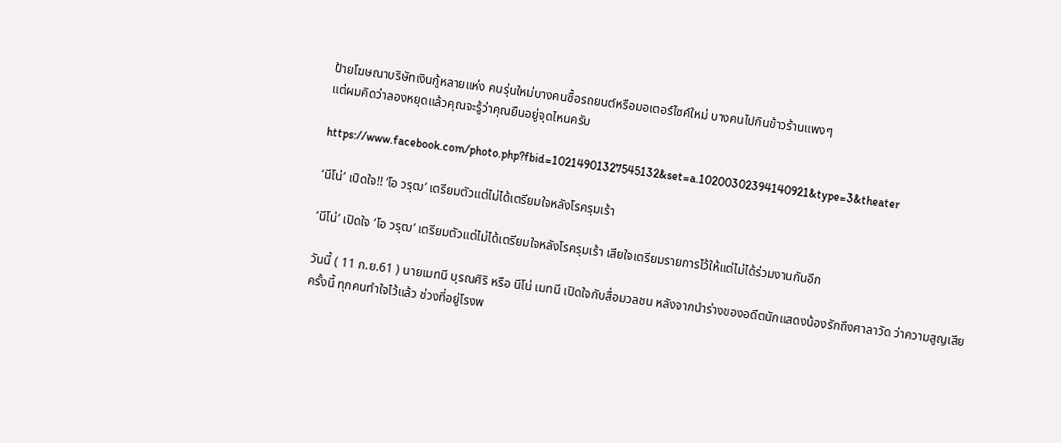ป้ายโฆษณาบริษัทเงินกู้หลายแห่ง คนรุ่นใหม่บางคนซื้อรถยนต์หรือมอเตอร์ไซค์ใหม่ บางคนไปกินข้าวร้านแพงๆ
แต่ผมคิดว่าลองหยุดแล้วคุณจะรู้ว่าคุณยืนอยู่จุดไหนครับ

https://www.facebook.com/photo.php?fbid=10214901327545132&set=a.10200302394140921&type=3&theater

‘นีโน่’ เปิดใจ!! ‘โอ วรุฒ’ เตรียมตัวแต่ไม่ได้เตรียมใจหลังโรครุมเร้า

‘นีโน่’ เปิดใจ ‘โอ วรุฒ’ เตรียมตัวแต่ไม่ได้เตรียมใจหลังโรครุมเร้า เสียใจเตรียมรายการไว้ให้แต่ไม่ได้ร่วมงานกันอีก

วันนี้ ( 11 ก.ย.61 ) นายเมทนี บุรณศิริ หรือ นีโน่ เมทนี เปิดใจกับสื่อมวลชน หลังจากนำร่างของอดีตนักแสดงน้องรักถึงศาลาวัด ว่าความสูญเสียครั้งนี้ ทุกคนทำใจไว้แล้ว ช่วงที่อยู่โรงพ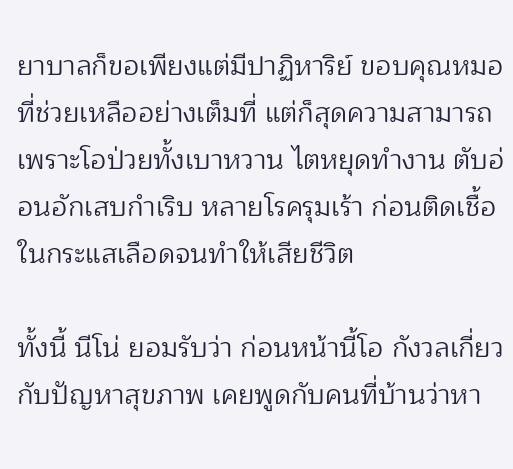ยาบาลก็ขอเพียงแต่มีปาฏิหาริย์ ขอบคุณหมอที่ช่วยเหลืออย่างเต็มที่ แต่ก็สุดความสามารถเพราะโอป่วยทั้งเบาหวาน ไตหยุดทำงาน ตับอ่อนอักเสบกำเริบ หลายโรครุมเร้า ก่อนติดเชื้อในกระแสเลือดจนทำให้เสียชีวิต

ทั้งนี้ นีโน่ ยอมรับว่า ก่อนหน้านี้โอ กังวลเกี่ยวกับปัญหาสุขภาพ เคยพูดกับคนที่บ้านว่าหา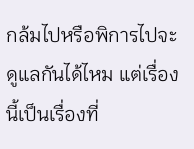กล้มไปหรือพิการไปจะดูแลกันได้ไหม แต่เรื่องนี้เป็นเรื่องที่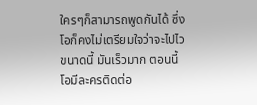ใครๆก็สามารถพูดกันได้ ซึ่งโอก็คงไม่เตรียมใจว่าจะไปไวขนาดนี้ มันเร็วมาก ตอนนี้โอมีละครติดต่อ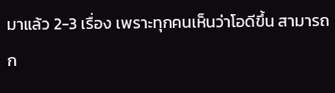มาแล้ว 2-3 เรื่อง เพราะทุกคนเห็นว่าโอดีขึ้น สามารถก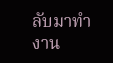ลับมาทำงาน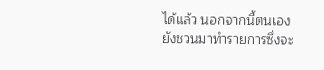ได้แล้ว นอกจากนี้ตนเองยังชวนมาทำรายการซึ่งจะ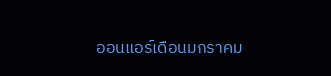ออนแอร์เดือนมกราคม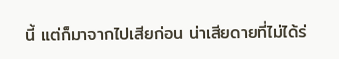นี้ แต่ก็มาจากไปเสียก่อน น่าเสียดายที่ไม่ได้ร่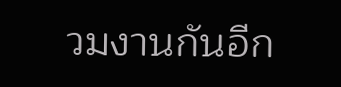วมงานกันอีก